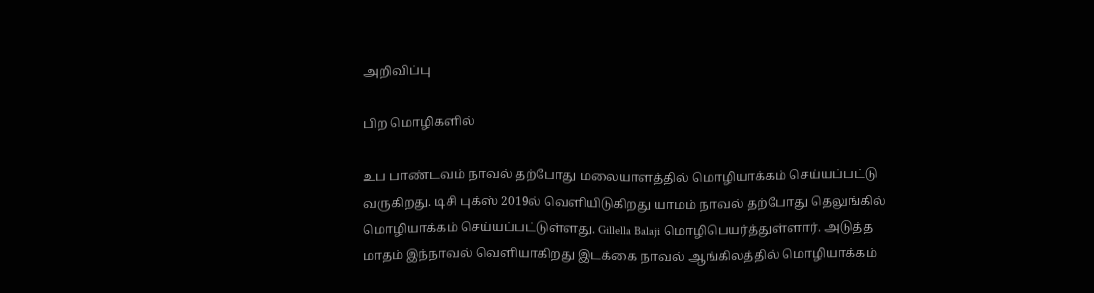அறிவிப்பு

பிற மொழிகளில்

உப பாண்டவம் நாவல் தற்போது மலையாளத்தில் மொழியாக்கம் செய்யப்பட்டு வருகிறது. டிசி புக்ஸ் 2019ல் வெளியிடுகிறது யாமம் நாவல் தற்போது தெலுங்கில் மொழியாக்கம் செய்யப்பட்டுள்ளது. Gillella Balaji மொழிபெயர்த்துள்ளார். அடுத்த மாதம் இந்நாவல் வெளியாகிறது இடக்கை நாவல் ஆங்கிலத்தில் மொழியாக்கம்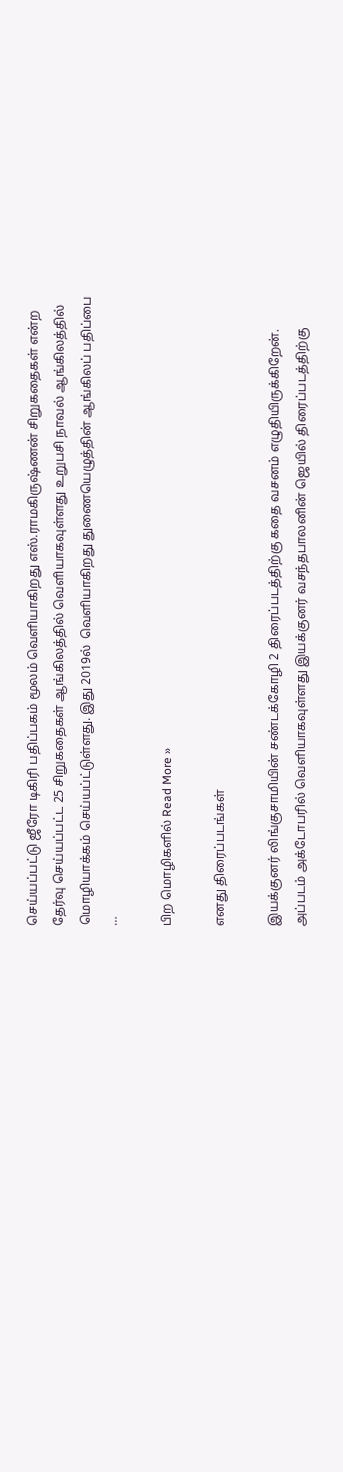செய்யப்பட்டு ஜீரோ டிகிரி பதிப்பகம் மூலம் வெளியாகிறது எஸ்.ராமகிருஷ்ணன் சிறுகதைகள் என்ற தேர்வு செய்யப்பட்ட 25 சிறுகதைகள் ஆங்கிலத்தில் வெளியாகவுள்ளது உறுபசி நாவல் ஆங்கிலத்தில் மொழியாக்கம் செய்யப்ட்டுள்ளது. இது 2019ல்  வெளியாகிறது துணையெழுத்தின் ஆங்கிலப் பதிப்பை  …

பிற மொழிகளில் Read More »

எனது திரைப்படங்கள்

இயக்குனர் லிங்குசாமியின் சண்டக்கோழி 2 திரைப்படத்திற்கு கதை வசனம் எழுதியிருக்கிறேன். அப்படம் அக்டோபரில் வெளியாகவுள்ளது இயக்குனர் வசந்தபாலனின் ஜெயில் திரைப்படத்திற்கு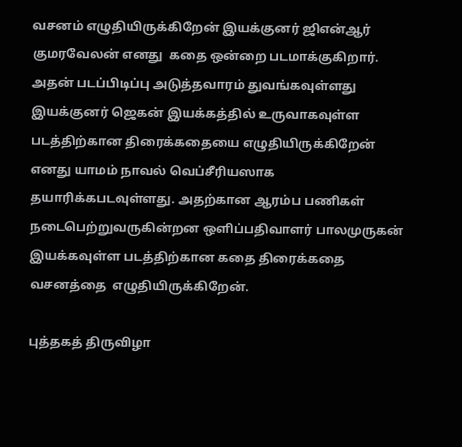வசனம் எழுதியிருக்கிறேன் இயக்குனர் ஜிஎன்ஆர் குமரவேலன் எனது  கதை ஒன்றை படமாக்குகிறார். அதன் படப்பிடிப்பு அடுத்தவாரம் துவங்கவுள்ளது இயக்குனர் ஜெகன் இயக்கத்தில் உருவாகவுள்ள படத்திற்கான திரைக்கதையை எழுதியிருக்கிறேன் எனது யாமம் நாவல் வெப்சீரியஸாக தயாரிக்கபடவுள்ளது. அதற்கான ஆரம்ப பணிகள் நடைபெற்றுவருகின்றன ஒளிப்பதிவாளர் பாலமுருகன் இயக்கவுள்ள படத்திற்கான கதை திரைக்கதை வசனத்தை  எழுதியிருக்கிறேன்.

புத்தகத் திருவிழா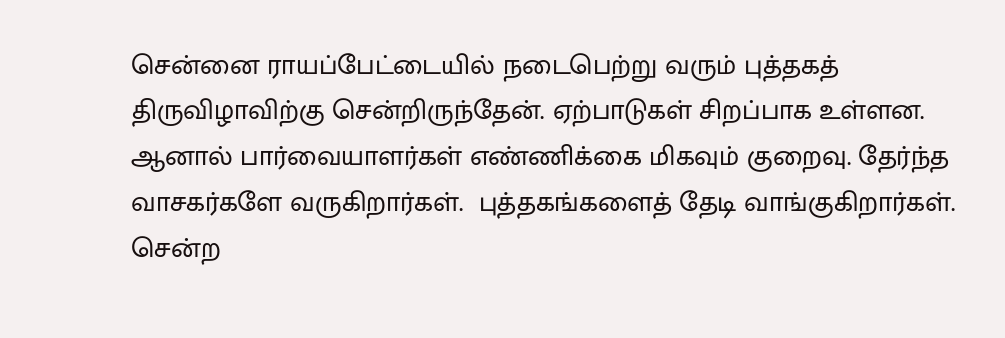சென்னை ராயப்பேட்டையில் நடைபெற்று வரும் புத்தகத் திருவிழாவிற்கு சென்றிருந்தேன். ஏற்பாடுகள் சிறப்பாக உள்ளன. ஆனால் பார்வையாளர்கள் எண்ணிக்கை மிகவும் குறைவு. தேர்ந்த வாசகர்களே வருகிறார்கள்.  புத்தகங்களைத் தேடி வாங்குகிறார்கள். சென்ற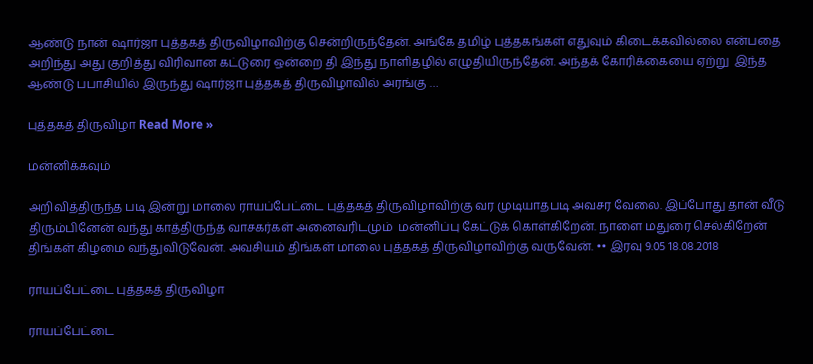ஆண்டு நான் ஷார்ஜா புத்தகத் திருவிழாவிற்கு சென்றிருந்தேன். அங்கே தமிழ் புத்தகங்கள் எதுவும் கிடைக்கவில்லை என்பதை அறிந்து அது குறித்து விரிவான கட்டுரை ஒன்றை தி இந்து நாளிதழில் எழுதியிருந்தேன். அந்தக் கோரிக்கையை ஏற்று  இந்த ஆண்டு பபாசியில் இருந்து ஷார்ஜா புத்தகத் திருவிழாவில் அரங்கு …

புத்தகத் திருவிழா Read More »

மன்னிக்கவும்

அறிவித்திருந்த படி இன்று மாலை ராயப்பேட்டை புத்தகத் திருவிழாவிற்கு வர முடியாதபடி அவசர வேலை. இப்போது தான் வீடு திரும்பினேன் வந்து காத்திருந்த வாசகர்கள் அனைவரிடமும்  மன்னிப்பு கேட்டுக் கொள்கிறேன். நாளை மதுரை செல்கிறேன் திங்கள் கிழமை வந்துவிடுவேன். அவசியம் திங்கள் மாலை புத்தகத் திருவிழாவிற்கு வருவேன். •• இரவு 9.05 18.08.2018

ராயப்பேட்டை புத்தகத் திருவிழா

ராயப்பேட்டை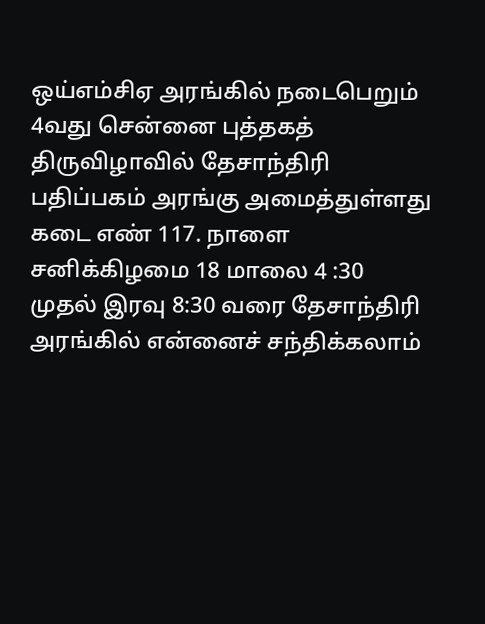ஒய்எம்சிஏ அரங்கில் நடைபெறும் 4வது சென்னை புத்தகத் திருவிழாவில் தேசாந்திரி  பதிப்பகம் அரங்கு அமைத்துள்ளது கடை எண் 117. நாளை சனிக்கிழமை 18 மாலை 4 :30 முதல் இரவு 8:30 வரை தேசாந்திரி அரங்கில் என்னைச் சந்திக்கலாம்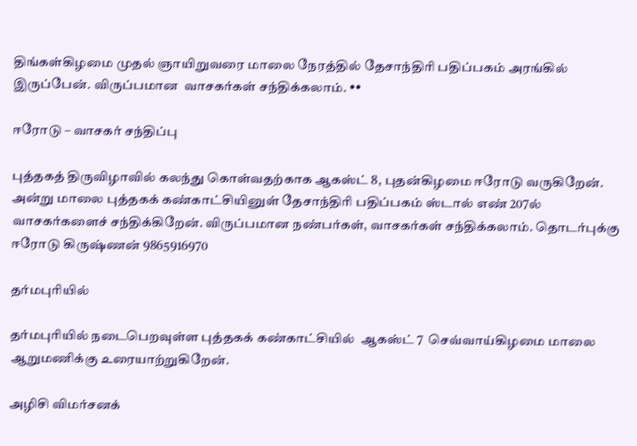திங்கள்கிழமை முதல் ஞாயிறுவரை மாலை நேரத்தில் தேசாந்திரி பதிப்பகம் அரங்கில் இருப்பேன். விருப்பமான  வாசகர்கள் சந்திக்கலாம். ••

ஈரோடு – வாசகர் சந்திப்பு

புத்தகத் திருவிழாவில் கலந்து கொள்வதற்காக ஆகஸ்ட் 8, புதன்கிழமை ஈரோடு வருகிறேன். அன்று மாலை புத்தகக் கண்காட்சியினுள் தேசாந்திரி பதிப்பகம் ஸ்டால் எண் 207ல் வாசகர்களைச் சந்திக்கிறேன். விருப்பமான நண்பர்கள், வாசகர்கள் சந்திக்கலாம். தொடர்புக்கு ஈரோடு கிருஷ்ணன் 9865916970

தர்மபுரியில்

தர்மபுரியில் நடைபெறவுள்ள புத்தகக் கண்காட்சியில்  ஆகஸ்ட் 7  செவ்வாய்கிழமை மாலை ஆறுமணிக்கு உரையாற்றுகிறேன்.

அழிசி விமர்சனக்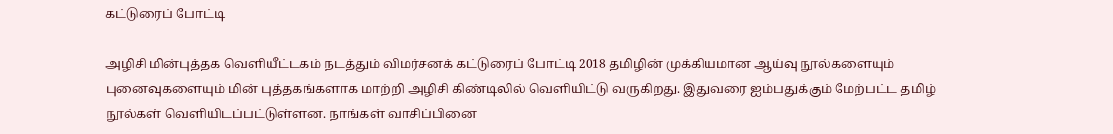கட்டுரைப் போட்டி

அழிசி மின்புத்தக வெளியீட்டகம் நடத்தும் விமர்சனக் கட்டுரைப் போட்டி 2018 தமிழின் முக்கியமான ஆய்வு நூல்களையும் புனைவுகளையும் மின் புத்தகங்களாக மாற்றி அழிசி கிண்டிலில் வெளியிட்டு வருகிறது. இதுவரை ஐம்பதுக்கும் மேற்பட்ட தமிழ் நூல்கள் வெளியிடப்பட்டுள்ளன. நாங்கள் வாசிப்பினை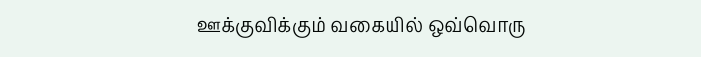ஊக்குவிக்கும் வகையில் ஒவ்வொரு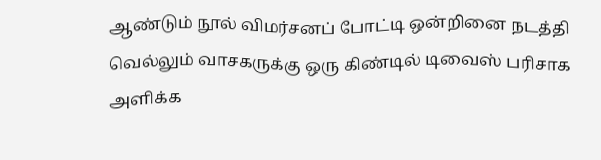ஆண்டும் நூல் விமர்சனப் போட்டி ஒன்றினை நடத்தி வெல்லும் வாசகருக்கு ஒரு கிண்டில் டிவைஸ் பரிசாக அளிக்க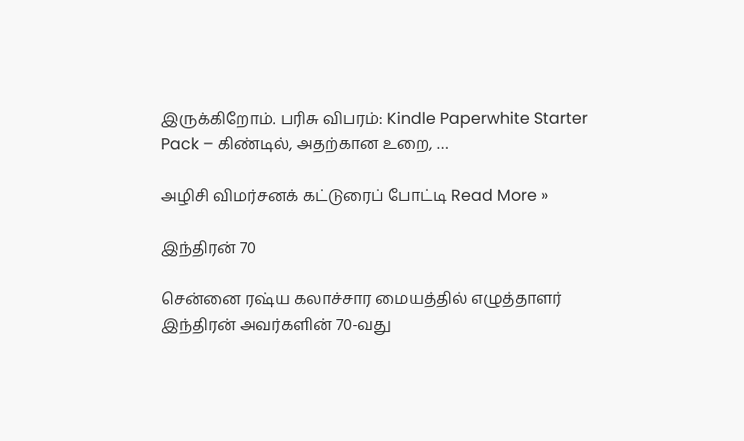இருக்கிறோம். பரிசு விபரம்: Kindle Paperwhite Starter Pack – கிண்டில், அதற்கான உறை, …

அழிசி விமர்சனக் கட்டுரைப் போட்டி Read More »

இந்திரன் 70

சென்னை ரஷ்ய கலாச்சார மையத்தில் எழுத்தாளர் இந்திரன் அவர்களின் 70-வது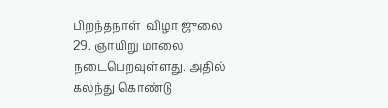பிறந்தநாள்  விழா ஜுலை 29. ஞாயிறு மாலை நடைபெறவுள்ளது. அதில் கலந்து கொண்டு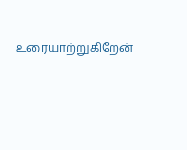உரையாற்றுகிறேன்